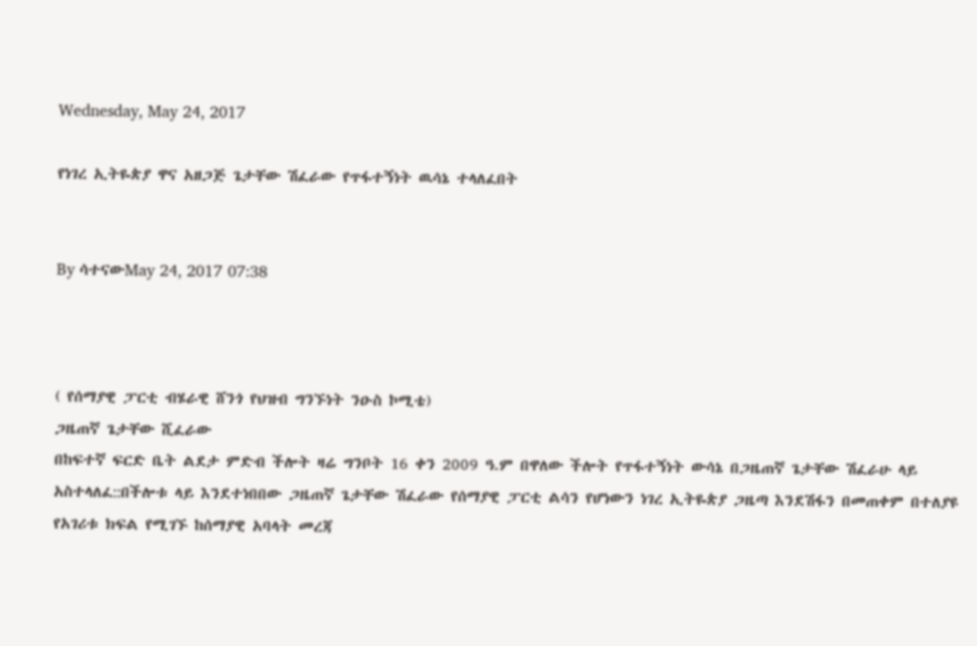Wednesday, May 24, 2017

የነገረ ኢትዬጵያ ዋና አዘጋጅ ጌታቸው ሽፈራው የጥፋተኝነት ዉሳኔ ተላለፈበት


By ሳተናውMay 24, 2017 07:38



( የሰማያዊ ፓርቲ ብሄራዊ ሸንጎ የህዝብ ግንኙነት ንዑስ ኮሚቴ)
ጋዜጠኛ ጌታቸው ሺፈራው
በከፍተኛ ፍርድ ቤት ልደታ ምድብ ችሎት ዛሬ ግንቦት 16 ቀን 2009 ዓ.ም በዋለው ችሎት የጥፋተኝነት ውሳኔ በጋዜጠኛ ጌታቸው ሽፈራሁ ላይ አስተላለፈ::በችሎቱ ላይ እንደተነበበው ጋዜጠኛ ጌታቸው ሽፈራው የሰማያዊ ፓርቲ ልሳን የሆነውን ነገረ ኢትዬጵያ ጋዜጣ እንደሽፋን በመጠቀም በተለያዩ የአገሪቱ ክፍል የሚገኙ ከሰማያዊ አባላት መረጃ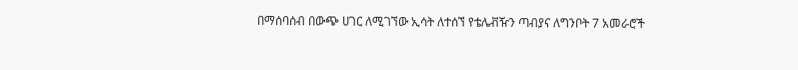በማሰባሰብ በውጭ ሀገር ለሚገኘው ኢሳት ለተሰኘ የቴሌቭዥን ጣብያና ለግንቦት 7 አመራሮች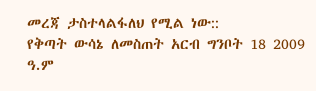መረጃ ታስተላልፋለህ የሚል ነው::
የቅጣት ውሳኔ ለመስጠት አርብ ግንቦት 18 2009 ዓ.ም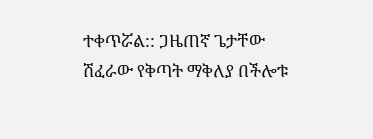ተቀጥሯል:: ጋዜጠኛ ጌታቸው ሽፈራው የቅጣት ማቅለያ በችሎቱ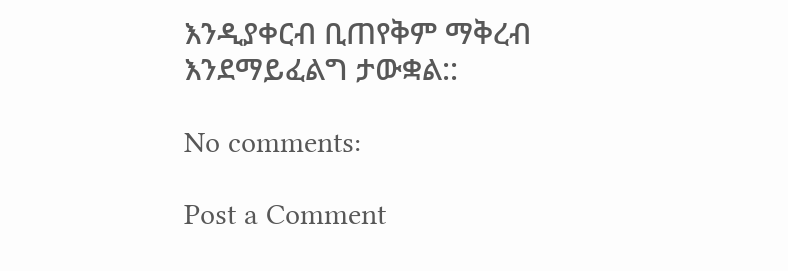እንዲያቀርብ ቢጠየቅም ማቅረብ እንደማይፈልግ ታውቋል::

No comments:

Post a Comment